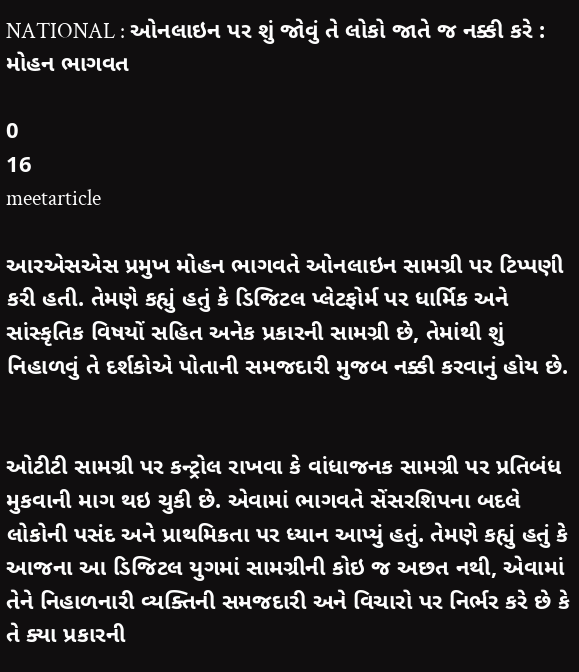NATIONAL : ઓનલાઇન પર શું જોવું તે લોકો જાતે જ નક્કી કરે : મોહન ભાગવત

0
16
meetarticle

આરએસએસ પ્રમુખ મોહન ભાગવતે ઓનલાઇન સામગ્રી પર ટિપ્પણી કરી હતી. તેમણે કહ્યું હતું કે ડિજિટલ પ્લેટફોર્મ પર ધાર્મિક અને સાંસ્કૃતિક વિષયોં સહિત અનેક પ્રકારની સામગ્રી છે, તેમાંથી શું નિહાળવું તે દર્શકોએ પોતાની સમજદારી મુજબ નક્કી કરવાનું હોય છે.


ઓટીટી સામગ્રી પર કન્ટ્રોલ રાખવા કે વાંધાજનક સામગ્રી પર પ્રતિબંધ મુકવાની માગ થઇ ચુકી છે. એવામાં ભાગવતે સેંસરશિપના બદલે લોકોની પસંદ અને પ્રાથમિકતા પર ધ્યાન આપ્યું હતું. તેમણે કહ્યું હતું કે આજના આ ડિજિટલ યુગમાં સામગ્રીની કોઇ જ અછત નથી, એવામાં તેને નિહાળનારી વ્યક્તિની સમજદારી અને વિચારો પર નિર્ભર કરે છે કે તે ક્યા પ્રકારની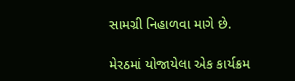સામગ્રી નિહાળવા માગે છે.

મેરઠમાં યોજાયેલા એક કાર્યક્રમ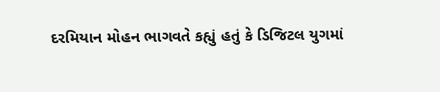દરમિયાન મોહન ભાગવતે કહ્યું હતું કે ડિજિટલ યુગમાં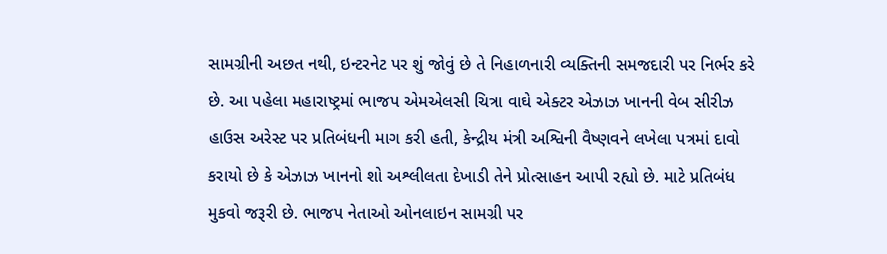સામગ્રીની અછત નથી, ઇન્ટરનેટ પર શું જોવું છે તે નિહાળનારી વ્યક્તિની સમજદારી પર નિર્ભર કરે છે. આ પહેલા મહારાષ્ટ્રમાં ભાજપ એમએલસી ચિત્રા વાઘે એક્ટર એઝાઝ ખાનની વેબ સીરીઝ હાઉસ અરેસ્ટ પર પ્રતિબંધની માગ કરી હતી, કેન્દ્રીય મંત્રી અશ્વિની વૈષ્ણવને લખેલા પત્રમાં દાવો કરાયો છે કે એઝાઝ ખાનનો શો અશ્લીલતા દેખાડી તેને પ્રોત્સાહન આપી રહ્યો છે. માટે પ્રતિબંધ મુકવો જરૂરી છે. ભાજપ નેતાઓ ઓનલાઇન સામગ્રી પર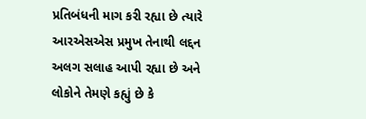પ્રતિબંધની માગ કરી રહ્યા છે ત્યારે આરએસએસ પ્રમુખ તેનાથી લદ્દન અલગ સલાહ આપી રહ્યા છે અને લોકોને તેમણે કહ્યું છે કે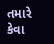તમારે કેવા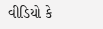વીડિયો કે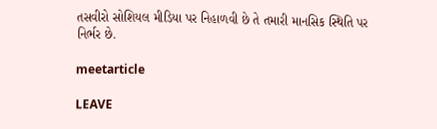તસવીરો સોશિયલ મીડિયા પર નિહાળવી છે તે તમારી માનસિક સ્થિતિ પર નિર્ભર છે.

meetarticle

LEAVE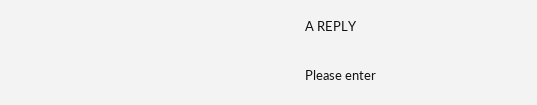A REPLY

Please enter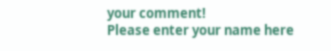your comment!
Please enter your name here